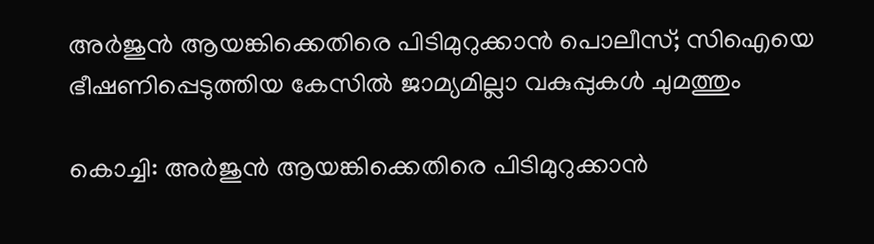അർജുൻ ആയങ്കിക്കെതിരെ പിടിമുറുക്കാൻ പൊലീസ്; സിഐയെ ഭീഷണിപ്പെടുത്തിയ കേസിൽ ജാമ്യമില്ലാ വകുപ്പുകൾ ചുമത്തും

കൊച്ചി: അര്‍ജുന്‍ ആയങ്കിക്കെതിരെ പിടിമുറുക്കാന്‍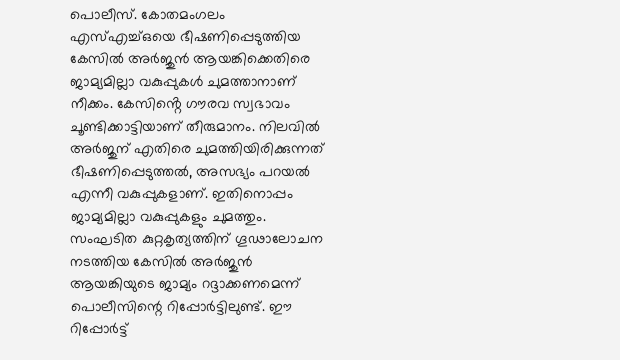പൊലീസ്. കോതമംഗലം എസ്എച്ച്ഒയെ ഭീഷണിപ്പെടുത്തിയ കേസില്‍ അര്‍ജുന്‍ ആയങ്കിക്കെതിരെ ജാമ്യമില്ലാ വകുപ്പുകള്‍ ചുമത്താനാണ് നീക്കം. കേസിൻ്റെ ഗൗരവ സ്വഭാവം ചൂണ്ടിക്കാട്ടിയാണ് തീരുമാനം. നിലവില്‍ അര്‍ജുന് എതിരെ ചുമത്തിയിരിക്കുന്നത് ഭീഷണിപ്പെടുത്തല്‍, അസഭ്യം പറയല്‍ എന്നീ വകുപ്പുകളാണ്. ഇതിനൊപ്പം ജാമ്യമില്ലാ വകുപ്പുകളും ചുമത്തും. സംഘടിത കുറ്റകൃത്യത്തിന് ഗൂഢാലോചന നടത്തിയ കേസില്‍ അര്‍ജുന്‍ ആയങ്കിയുടെ ജാമ്യം റദ്ദാക്കണമെന്ന് പൊലീസിന്റെ റിപ്പോര്‍ട്ടിലുണ്ട്. ഈ റിപ്പോര്‍ട്ട്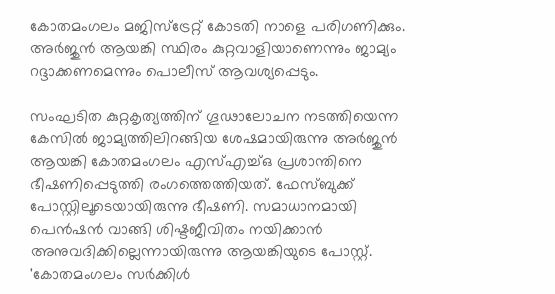കോതമംഗലം മജിസ്‌ട്രേറ്റ് കോടതി നാളെ പരിഗണിക്കും. അര്‍ജുന്‍ ആയങ്കി സ്ഥിരം കുറ്റവാളിയാണെന്നും ജാമ്യം റദ്ദാക്കണമെന്നും പൊലീസ് ആവശ്യപ്പെടും.

സംഘടിത കുറ്റകൃത്യത്തിന് ഗൂഢാലോചന നടത്തിയെന്ന കേസില്‍ ജാമ്യത്തിലിറങ്ങിയ ശേഷമായിരുന്നു അര്‍ജുന്‍ ആയങ്കി കോതമംഗലം എസ്എച്ച്ഒ പ്രശാന്തിനെ ഭീഷണിപ്പെടുത്തി രംഗത്തെത്തിയത്. ഫേസ്ബുക്ക് പോസ്റ്റിലൂടെയായിരുന്നു ഭീഷണി. സമാധാനമായി പെന്‍ഷന്‍ വാങ്ങി ശിഷ്ടജീവിതം നയിക്കാന്‍ അനുവദിക്കില്ലെന്നായിരുന്നു ആയങ്കിയുടെ പോസ്റ്റ്. 'കോതമംഗലം സര്‍ക്കിള്‍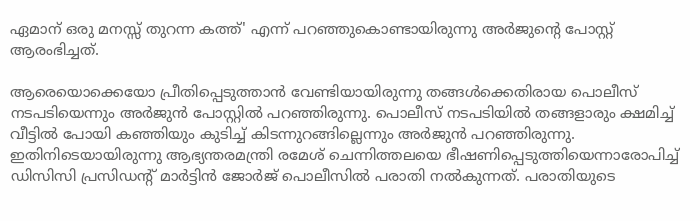ഏമാന് ഒരു മനസ്സ് തുറന്ന കത്ത്' എന്ന് പറഞ്ഞുകൊണ്ടായിരുന്നു അര്‍ജുന്റെ പോസ്റ്റ് ആരംഭിച്ചത്.

ആരെയൊക്കെയോ പ്രീതിപ്പെടുത്താന്‍ വേണ്ടിയായിരുന്നു തങ്ങള്‍ക്കെതിരായ പൊലീസ് നടപടിയെന്നും അര്‍ജുന്‍ പോസ്റ്റില്‍ പറഞ്ഞിരുന്നു. പൊലീസ് നടപടിയില്‍ തങ്ങളാരും ക്ഷമിച്ച് വീട്ടില്‍ പോയി കഞ്ഞിയും കുടിച്ച് കിടന്നുറങ്ങില്ലെന്നും അര്‍ജുന്‍ പറഞ്ഞിരുന്നു. ഇതിനിടെയായിരുന്നു ആഭ്യന്തരമന്ത്രി രമേശ് ചെന്നിത്തലയെ ഭീഷണിപ്പെടുത്തിയെന്നാരോപിച്ച് ഡിസിസി പ്രസിഡന്റ് മാര്‍ട്ടിന്‍ ജോര്‍ജ് പൊലീസില്‍ പരാതി നല്‍കുന്നത്. പരാതിയുടെ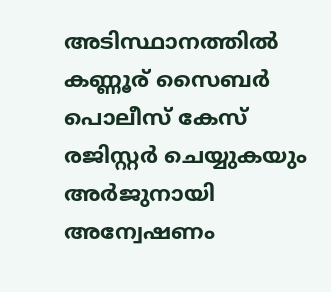അടിസ്ഥാനത്തില്‍ കണ്ണൂര് സൈബര്‍ പൊലീസ് കേസ് രജിസ്റ്റര്‍ ചെയ്യുകയും അര്‍ജുനായി അന്വേഷണം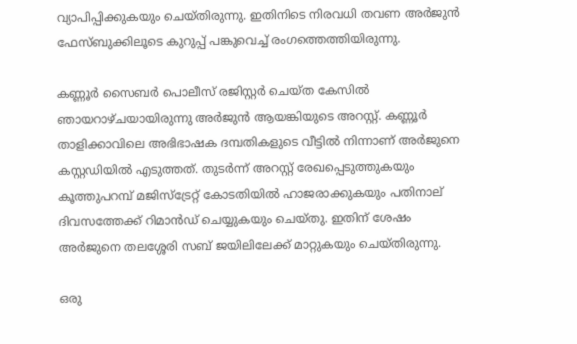വ്യാപിപ്പിക്കുകയും ചെയ്തിരുന്നു. ഇതിനിടെ നിരവധി തവണ അര്‍ജുന്‍ ഫേസ്ബുക്കിലൂടെ കുറുപ്പ് പങ്കുവെച്ച് രംഗത്തെത്തിയിരുന്നു.

കണ്ണൂര്‍ സൈബര്‍ പൊലീസ് രജിസ്റ്റര്‍ ചെയ്ത കേസില്‍ ഞായറാഴ്ചയായിരുന്നു അര്‍ജുന്‍ ആയങ്കിയുടെ അറസ്റ്റ്. കണ്ണൂര്‍ താളിക്കാവിലെ അഭിഭാഷക ദമ്പതികളുടെ വീട്ടില്‍ നിന്നാണ് അര്‍ജുനെ കസ്റ്റഡിയില്‍ എടുത്തത്. തുടര്‍ന്ന് അറസ്റ്റ് രേഖപ്പെടുത്തുകയും കൂത്തുപറമ്പ് മജിസ്‌ട്രേറ്റ് കോടതിയില്‍ ഹാജരാക്കുകയും പതിനാല് ദിവസത്തേക്ക് റിമാന്‍ഡ് ചെയ്യുകയും ചെയ്തു. ഇതിന് ശേഷം അര്‍ജുനെ തലശ്ശേരി സബ് ജയിലിലേക്ക് മാറ്റുകയും ചെയ്തിരുന്നു.

ഒരു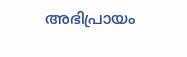അഭിപ്രായം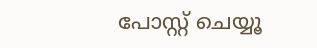പോസ്റ്റ് ചെയ്യൂ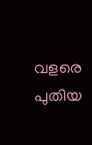വളരെ പുതിയ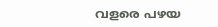വളരെ പഴയ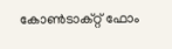കോൺടാക്റ്റ് ഫോം